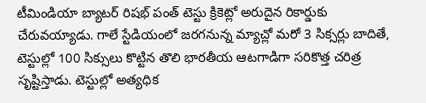టీమిండియా బ్యాటర్ రిషభ్ పంత్ టెస్టు క్రికెట్లో అరుదైన రికార్డుకు చేరువయ్యాడు. గాలే స్టేడియంలో జరగనున్న మ్యాచ్లో మరో 3 సిక్సర్లు బాదితే, టెస్టుల్లో 100 సిక్సులు కొట్టిన తొలి భారతీయ ఆటగాడిగా సరికొత్త చరిత్ర సృష్టిస్తాడు. టెస్టుల్లో అత్యధిక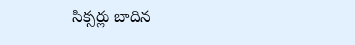సిక్సర్లు బాదిన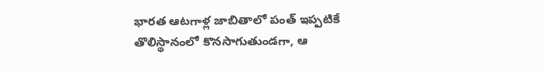భారత ఆటగాళ్ల జాబితాలో పంత్ ఇప్పటికే తొలిస్థానంలో కొనసాగుతుండగా, ఆ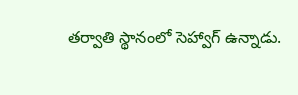తర్వాతి స్థానంలో సెహ్వాగ్ ఉన్నాడు.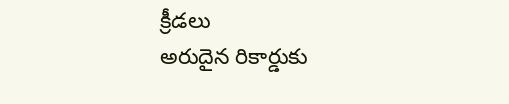క్రీడలు
అరుదైన రికార్డుకు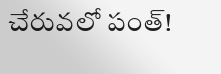చేరువలో పంత్!